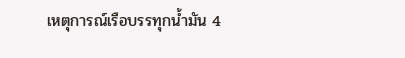เหตุการณ์เรือบรรทุกน้ำมัน 4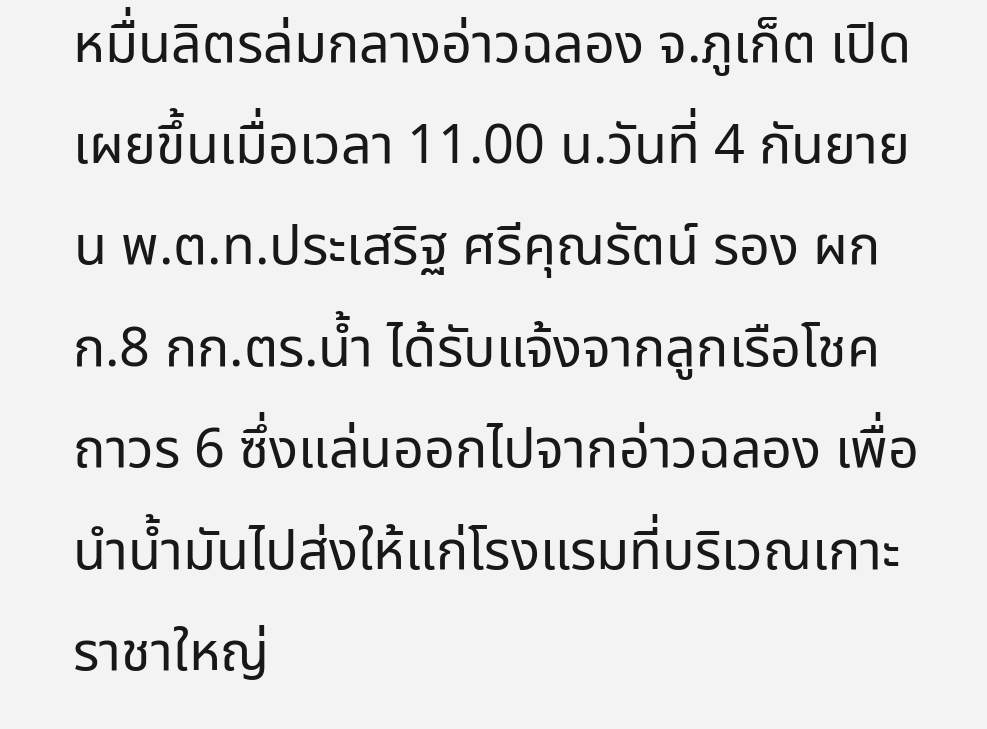หมื่นลิตรล่มกลางอ่าวฉลอง จ.ภูเก็ต เปิดเผยขึ้นเมื่อเวลา 11.00 น.วันที่ 4 กันยายน พ.ต.ท.ประเสริฐ ศรีคุณรัตน์ รอง ผกก.8 กก.ตร.น้ำ ได้รับแจ้งจากลูกเรือโชคถาวร 6 ซึ่งแล่นออกไปจากอ่าวฉลอง เพื่อนำน้ำมันไปส่งให้แก่โรงแรมที่บริเวณเกาะราชาใหญ่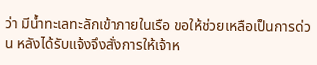ว่า มีน้ำทะเลทะลักเข้าภายในเรือ ขอให้ช่วยเหลือเป็นการด่วน หลังได้รับแจ้งจึงสั่งการให้เจ้าห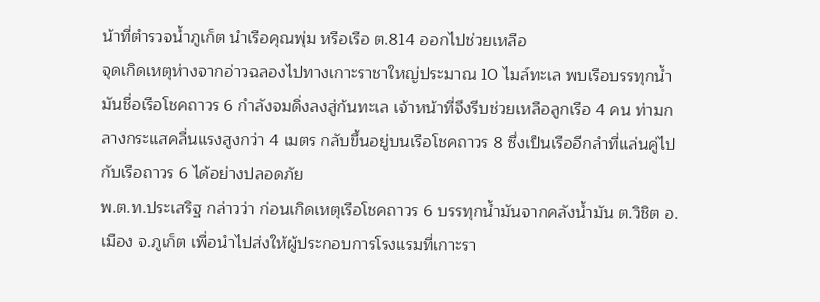น้าที่ตำรวจน้ำภูเก็ต นำเรือคุณพุ่ม หรือเรือ ต.814 ออกไปช่วยเหลือ
จุดเกิดเหตุห่างจากอ่าวฉลองไปทางเกาะราชาใหญ่ประมาณ 10 ไมล์ทะเล พบเรือบรรทุกน้ำมันชื่อเรือโชคถาวร 6 กำลังจมดิ่งลงสู่ก้นทะเล เจ้าหน้าที่จึงรีบช่วยเหลือลูกเรือ 4 คน ท่ามกลางกระแสคลื่นแรงสูงกว่า 4 เมตร กลับขึ้นอยู่บนเรือโชคถาวร 8 ซึ่งเป็นเรืออีกลำที่แล่นคู่ไปกับเรือถาวร 6 ได้อย่างปลอดภัย
พ.ต.ท.ประเสริฐ กล่าวว่า ก่อนเกิดเหตุเรือโชคถาวร 6 บรรทุกน้ำมันจากคลังน้ำมัน ต.วิชิต อ.เมือง จ.ภูเก็ต เพื่อนำไปส่งให้ผู้ประกอบการโรงแรมที่เกาะรา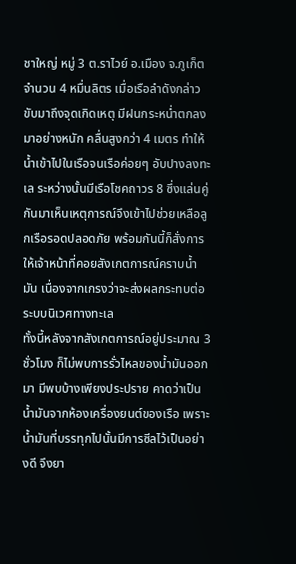ชาใหญ่ หมู่ 3 ต.ราไวย์ อ.เมือง จ.ภูเก็ต จำนวน 4 หมื่นลิตร เมื่อเรือลำดังกล่าวขับมาถึงจุดเกิดเหตุ มีฝนกระหน่ำตกลงมาอย่างหนัก คลื่นสูงกว่า 4 เมตร ทำให้น้ำเข้าไปในเรือจนเรือค่อยๆ อับปางลงทะเล ระหว่างนั้นมีเรือโชคถาวร 8 ซึ่งแล่นคู่กันมาเห็นเหตุการณ์จึงเข้าไปช่วยเหลือลูกเรือรอดปลอดภัย พร้อมกันนี้ก็สั่งการให้เจ้าหน้าที่คอยสังเกตการณ์คราบน้ำมัน เนื่องจากเกรงว่าจะส่งผลกระทบต่อระบบนิเวศทางทะเล
ทั้งนี้หลังจากสังเกตการณ์อยู่ประมาณ 3 ชั่วโมง ก็ไม่พบการรั่วไหลของน้ำมันออกมา มีพบบ้างเพียงประปราย คาดว่าเป็นน้ำมันจากห้องเครื่องยนต์ของเรือ เพราะน้ำมันที่บรรทุกไปนั้นมีการซีลไว้เป็นอย่างดี จึงยา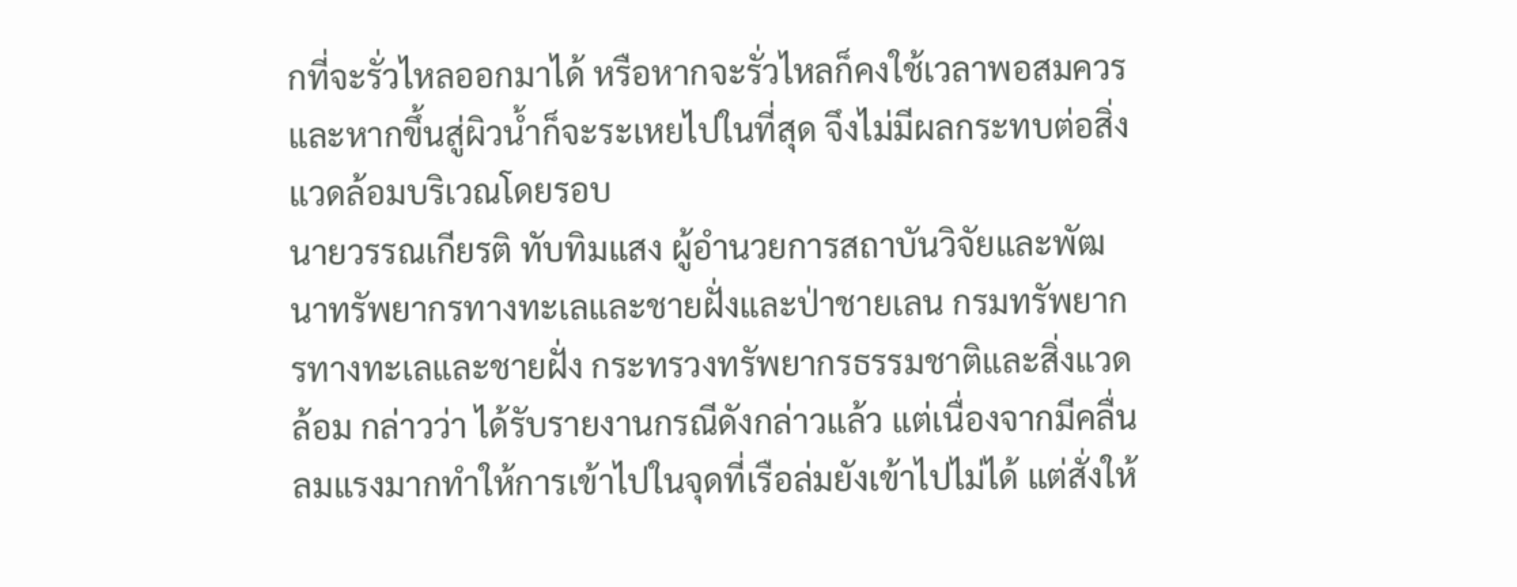กที่จะรั่วไหลออกมาได้ หรือหากจะรั่วไหลก็คงใช้เวลาพอสมควร และหากขึ้นสู่ผิวน้ำก็จะระเหยไปในที่สุด จึงไม่มีผลกระทบต่อสิ่งแวดล้อมบริเวณโดยรอบ
นายวรรณเกียรติ ทับทิมแสง ผู้อำนวยการสถาบันวิจัยและพัฒนาทรัพยากรทางทะเลและชายฝั่งและป่าชายเลน กรมทรัพยากรทางทะเลและชายฝั่ง กระทรวงทรัพยากรธรรมชาติและสิ่งแวดล้อม กล่าวว่า ได้รับรายงานกรณีดังกล่าวแล้ว แต่เนื่องจากมีคลื่นลมแรงมากทำให้การเข้าไปในจุดที่เรือล่มยังเข้าไปไม่ได้ แต่สั่งให้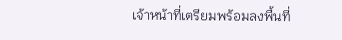เจ้าหน้าที่เตรียมพร้อมลงพื้นที่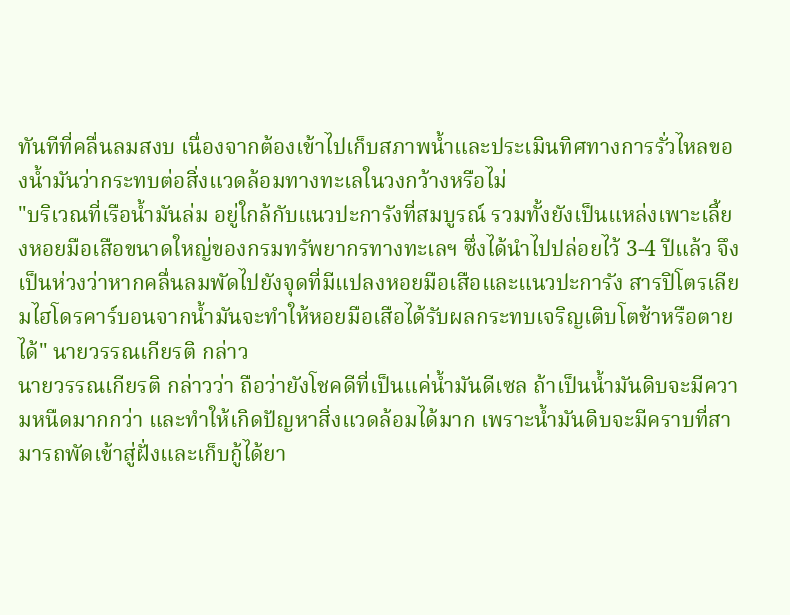ทันทีที่คลื่นลมสงบ เนื่องจากต้องเข้าไปเก็บสภาพน้ำและประเมินทิศทางการรั่วไหลของน้ำมันว่ากระทบต่อสิ่งแวดล้อมทางทะเลในวงกว้างหรือไม่
"บริเวณที่เรือน้ำมันล่ม อยู่ใกล้กับแนวปะการังที่สมบูรณ์ รวมทั้งยังเป็นแหล่งเพาะเลี้ยงหอยมือเสือขนาดใหญ่ของกรมทรัพยากรทางทะเลฯ ซึ่งได้นำไปปล่อยไว้ 3-4 ปีแล้ว จึงเป็นห่วงว่าหากคลื่นลมพัดไปยังจุดที่มีแปลงหอยมือเสือและแนวปะการัง สารปิโตรเลียมไฮโดรคาร์บอนจากน้ำมันจะทำให้หอยมือเสือได้รับผลกระทบเจริญเติบโตช้าหรือตายได้" นายวรรณเกียรติ กล่าว
นายวรรณเกียรติ กล่าวว่า ถือว่ายังโชคดีที่เป็นแค่น้ำมันดีเซล ถ้าเป็นน้ำมันดิบจะมีความหนืดมากกว่า และทำให้เกิดปัญหาสิ่งแวดล้อมได้มาก เพราะน้ำมันดิบจะมีคราบที่สามารถพัดเข้าสู่ฝั่งและเก็บกู้ได้ยา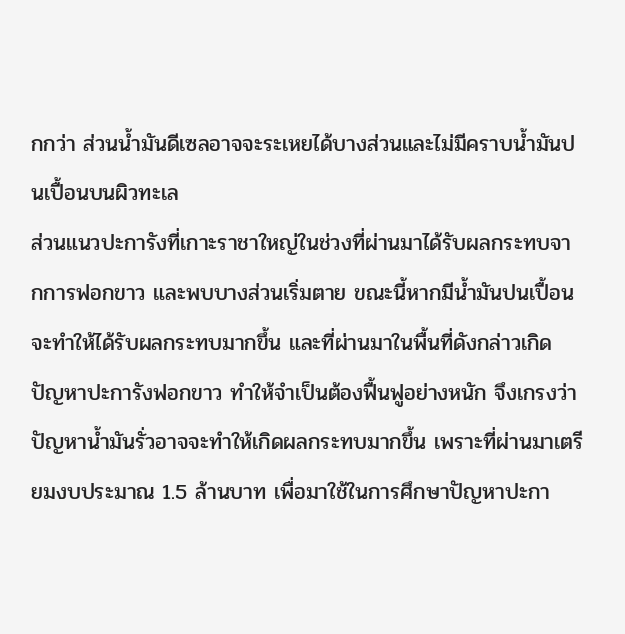กกว่า ส่วนน้ำมันดีเซลอาจจะระเหยได้บางส่วนและไม่มีคราบน้ำมันปนเปื้อนบนผิวทะเล
ส่วนแนวปะการังที่เกาะราชาใหญ่ในช่วงที่ผ่านมาได้รับผลกระทบจากการฟอกขาว และพบบางส่วนเริ่มตาย ขณะนี้หากมีน้ำมันปนเปื้อนจะทำให้ได้รับผลกระทบมากขึ้น และที่ผ่านมาในพื้นที่ดังกล่าวเกิดปัญหาปะการังฟอกขาว ทำให้จำเป็นต้องฟื้นฟูอย่างหนัก จึงเกรงว่าปัญหาน้ำมันรั่วอาจจะทำให้เกิดผลกระทบมากขึ้น เพราะที่ผ่านมาเตรียมงบประมาณ 1.5 ล้านบาท เพื่อมาใช้ในการศึกษาปัญหาปะกา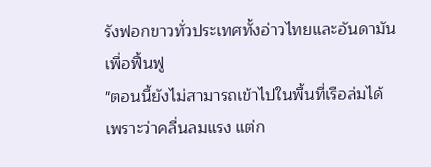รังฟอกขาวทั่วประเทศทั้งอ่าวไทยและอันดามันเพื่อฟื้นฟู
"ตอนนี้ยังไม่สามารถเข้าไปในพื้นที่เรือล่มได้เพราะว่าคลื่นลมแรง แต่ก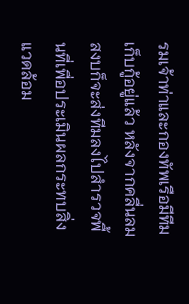รมเจ้าท่าและกองทัพเรือมีทีมเก็บกู้อยู่แล้ว หลังจากคลื่นลมสงบก็จะส่งทีมลงไปสำรวจพื้นที่เพื่อประเมินผลกระทบสิ่งแวดล้อม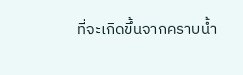ที่จะเกิดขึ้นจากคราบน้ำ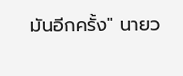มันอีกครั้ง" นายว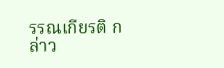รรณเกียรติ กล่าว